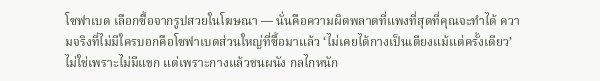โซฟาเบด เลือกซื้อจากรูปสวยในโฆษณา — นั่นคือความผิดพลาดที่แพงที่สุดที่คุณจะทำได้ ความจริงที่ไม่มีใครบอกคือโซฟาเบดส่วนใหญ่ที่ซื้อมาแล้ว ‘ไม่เคยได้กางเป็นเตียงแม้แต่ครั้งเดียว’ ไม่ใช่เพราะไม่มีแขก แต่เพราะกางแล้วชนผนัง กลไกหนัก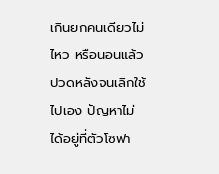เกินยกคนเดียวไม่ไหว หรือนอนแล้วปวดหลังจนเลิกใช้ไปเอง ปัญหาไม่ได้อยู่ที่ตัวโซฟา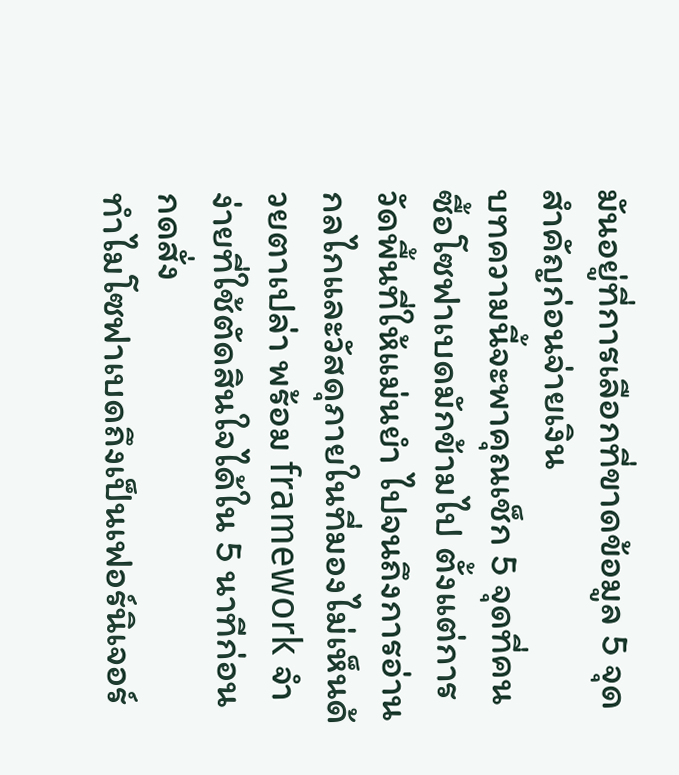มันอยู่ที่การเลือกที่ขาดข้อมูล 5 จุดสำคัญก่อนจ่ายเงิน
บทความนี้จะพาคุณเช็ก 5 จุดที่คนซื้อโซฟาเบดมักข้ามไป ตั้งแต่การวัดพื้นที่ให้แม่นยำ ไปจนถึงการอ่านกลไกและวัสดุภายในที่มองไม่เห็นด้วยตาเปล่า พร้อม framework จำง่ายที่ใช้ตัดสินใจได้ใน 5 นาทีก่อนกดสั่ง
ทำไมโซฟาเบดถึงเป็นเฟอร์นิเจอร์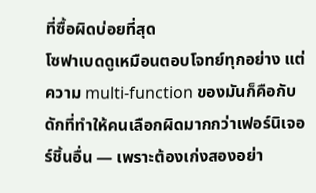ที่ซื้อผิดบ่อยที่สุด
โซฟาเบดดูเหมือนตอบโจทย์ทุกอย่าง แต่ความ multi-function ของมันก็คือกับดักที่ทำให้คนเลือกผิดมากกว่าเฟอร์นิเจอร์ชิ้นอื่น — เพราะต้องเก่งสองอย่า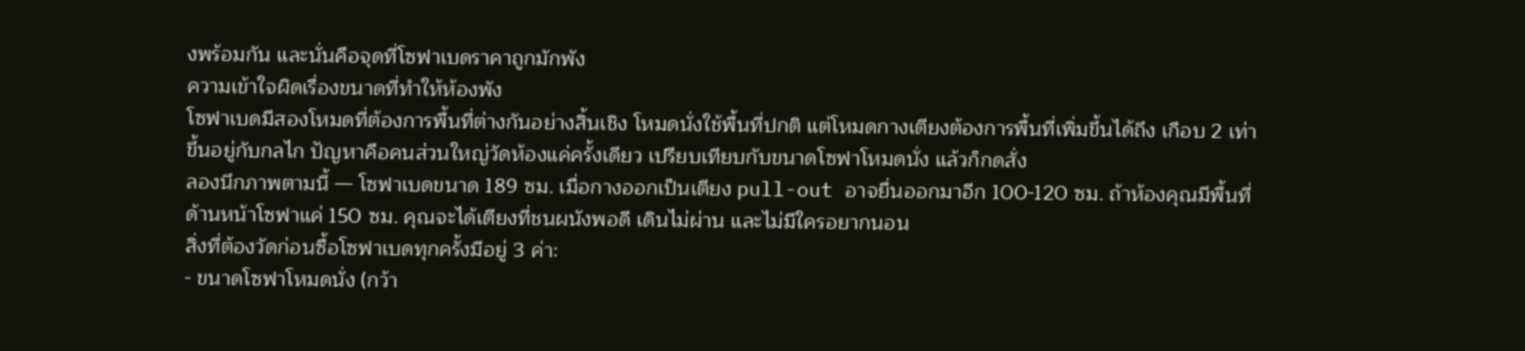งพร้อมกัน และนั่นคือจุดที่โซฟาเบดราคาถูกมักพัง
ความเข้าใจผิดเรื่องขนาดที่ทำให้ห้องพัง
โซฟาเบดมีสองโหมดที่ต้องการพื้นที่ต่างกันอย่างสิ้นเชิง โหมดนั่งใช้พื้นที่ปกติ แต่โหมดกางเตียงต้องการพื้นที่เพิ่มขึ้นได้ถึง เกือบ 2 เท่า ขึ้นอยู่กับกลไก ปัญหาคือคนส่วนใหญ่วัดห้องแค่ครั้งเดียว เปรียบเทียบกับขนาดโซฟาโหมดนั่ง แล้วก็กดสั่ง
ลองนึกภาพตามนี้ — โซฟาเบดขนาด 189 ซม. เมื่อกางออกเป็นเตียง pull-out อาจยื่นออกมาอีก 100-120 ซม. ถ้าห้องคุณมีพื้นที่ด้านหน้าโซฟาแค่ 150 ซม. คุณจะได้เตียงที่ชนผนังพอดี เดินไม่ผ่าน และไม่มีใครอยากนอน
สิ่งที่ต้องวัดก่อนซื้อโซฟาเบดทุกครั้งมีอยู่ 3 ค่า:
- ขนาดโซฟาโหมดนั่ง (กว้า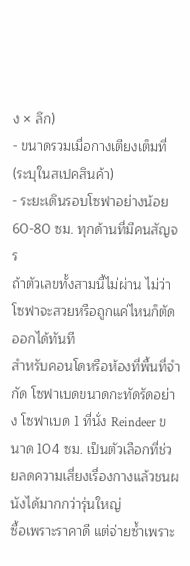ง × ลึก)
- ขนาดรวมเมื่อกางเตียงเต็มที่ (ระบุในสเปคสินค้า)
- ระยะเดินรอบโซฟาอย่างน้อย 60-80 ซม. ทุกด้านที่มีคนสัญจร
ถ้าตัวเลขทั้งสามนี้ไม่ผ่าน ไม่ว่าโซฟาจะสวยหรือถูกแค่ไหนก็ตัดออกได้ทันที
สำหรับคอนโดหรือห้องที่พื้นที่จำกัด โซฟาเบดขนาดกะทัดรัดอย่าง โซฟาเบด 1 ที่นั่ง Reindeer ขนาด 104 ซม. เป็นตัวเลือกที่ช่วยลดความเสี่ยงเรื่องกางแล้วชนผนังได้มากกว่ารุ่นใหญ่
ซื้อเพราะราคาดี แต่จ่ายซ้ำเพราะ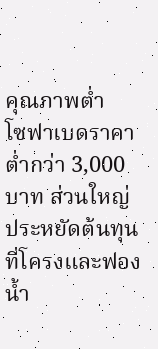คุณภาพต่ำ
โซฟาเบดราคาต่ำกว่า 3,000 บาท ส่วนใหญ่ประหยัดต้นทุนที่โครงและฟองน้ำ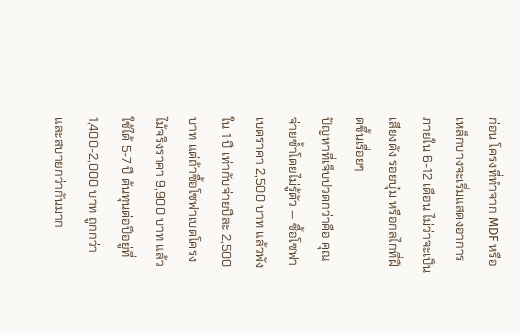ก่อน โครงที่ทำจาก MDF หรือเหล็กบางจะเริ่มแสดงอาการภายใน 6-12 เดือน ไม่ว่าจะเป็นเสียงดัง รอยบุ๋ม หรือกลไกที่ฝืดขึ้นเรื่อยๆ
ปัญหาที่เจ็บปวดกว่าคือ คุณจ่ายซ้ำโดยไม่รู้ตัว — ซื้อโซฟาเบดราคา 2,500 บาท แล้วพังใน 1 ปี เท่ากับจ่ายปีละ 2,500 บาท แต่ถ้าซื้อโซฟาเบดโครงไม้จริงราคา 9,900 บาท แล้วใช้ได้ 5-7 ปี ต้นทุนต่อปีอยู่ที่ 1,400-2,000 บาท ถูกกว่าและสบายกว่ากันมาก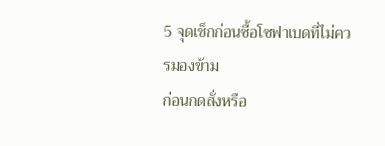5 จุดเช็กก่อนซื้อโซฟาเบดที่ไม่ควรมองข้าม
ก่อนกดสั่งหรือ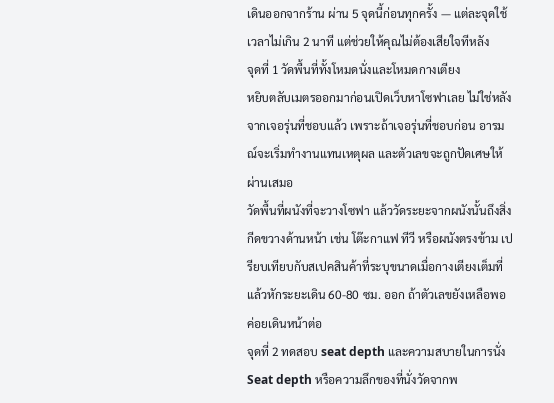เดินออกจากร้าน ผ่าน 5 จุดนี้ก่อนทุกครั้ง — แต่ละจุดใช้เวลาไม่เกิน 2 นาที แต่ช่วยให้คุณไม่ต้องเสียใจทีหลัง
จุดที่ 1 วัดพื้นที่ทั้งโหมดนั่งและโหมดกางเตียง
หยิบตลับเมตรออกมาก่อนเปิดเว็บหาโซฟาเลย ไม่ใช่หลังจากเจอรุ่นที่ชอบแล้ว เพราะถ้าเจอรุ่นที่ชอบก่อน อารมณ์จะเริ่มทำงานแทนเหตุผล และตัวเลขจะถูกปัดเศษให้ผ่านเสมอ
วัดพื้นที่ผนังที่จะวางโซฟา แล้ววัดระยะจากผนังนั้นถึงสิ่งกีดขวางด้านหน้า เช่น โต๊ะกาแฟ ทีวี หรือผนังตรงข้าม เปรียบเทียบกับสเปคสินค้าที่ระบุขนาดเมื่อกางเตียงเต็มที่ แล้วหักระยะเดิน 60-80 ซม. ออก ถ้าตัวเลขยังเหลือพอ ค่อยเดินหน้าต่อ
จุดที่ 2 ทดสอบ seat depth และความสบายในการนั่ง
Seat depth หรือความลึกของที่นั่งวัดจากพ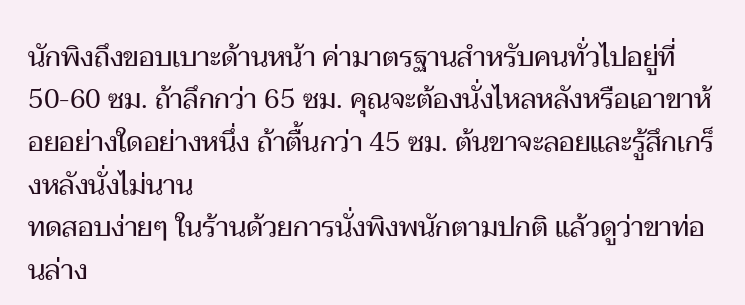นักพิงถึงขอบเบาะด้านหน้า ค่ามาตรฐานสำหรับคนทั่วไปอยู่ที่ 50-60 ซม. ถ้าลึกกว่า 65 ซม. คุณจะต้องนั่งไหลหลังหรือเอาขาห้อยอย่างใดอย่างหนึ่ง ถ้าตื้นกว่า 45 ซม. ต้นขาจะลอยและรู้สึกเกร็งหลังนั่งไม่นาน
ทดสอบง่ายๆ ในร้านด้วยการนั่งพิงพนักตามปกติ แล้วดูว่าขาท่อนล่าง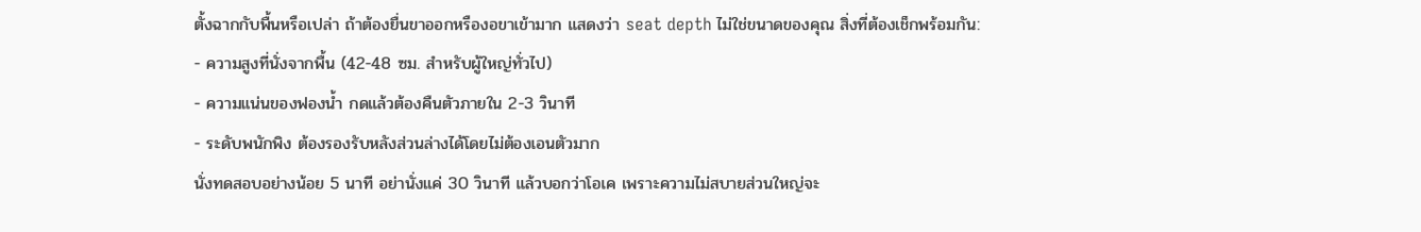ตั้งฉากกับพื้นหรือเปล่า ถ้าต้องยื่นขาออกหรืองอขาเข้ามาก แสดงว่า seat depth ไม่ใช่ขนาดของคุณ สิ่งที่ต้องเช็กพร้อมกัน:
- ความสูงที่นั่งจากพื้น (42-48 ซม. สำหรับผู้ใหญ่ทั่วไป)
- ความแน่นของฟองน้ำ กดแล้วต้องคืนตัวภายใน 2-3 วินาที
- ระดับพนักพิง ต้องรองรับหลังส่วนล่างได้โดยไม่ต้องเอนตัวมาก
นั่งทดสอบอย่างน้อย 5 นาที อย่านั่งแค่ 30 วินาที แล้วบอกว่าโอเค เพราะความไม่สบายส่วนใหญ่จะ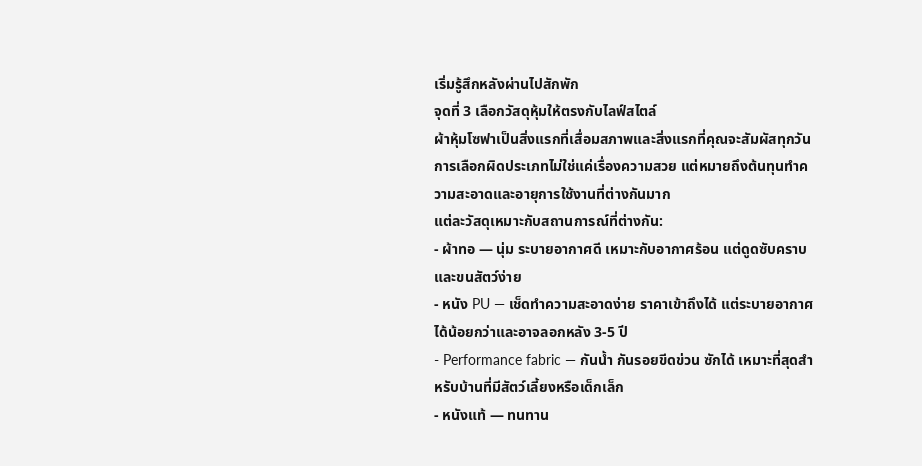เริ่มรู้สึกหลังผ่านไปสักพัก
จุดที่ 3 เลือกวัสดุหุ้มให้ตรงกับไลฟ์สไตล์
ผ้าหุ้มโซฟาเป็นสิ่งแรกที่เสื่อมสภาพและสิ่งแรกที่คุณจะสัมผัสทุกวัน การเลือกผิดประเภทไม่ใช่แค่เรื่องความสวย แต่หมายถึงต้นทุนทำความสะอาดและอายุการใช้งานที่ต่างกันมาก
แต่ละวัสดุเหมาะกับสถานการณ์ที่ต่างกัน:
- ผ้าทอ — นุ่ม ระบายอากาศดี เหมาะกับอากาศร้อน แต่ดูดซับคราบและขนสัตว์ง่าย
- หนัง PU — เช็ดทำความสะอาดง่าย ราคาเข้าถึงได้ แต่ระบายอากาศได้น้อยกว่าและอาจลอกหลัง 3-5 ปี
- Performance fabric — กันน้ำ กันรอยขีดข่วน ซักได้ เหมาะที่สุดสำหรับบ้านที่มีสัตว์เลี้ยงหรือเด็กเล็ก
- หนังแท้ — ทนทาน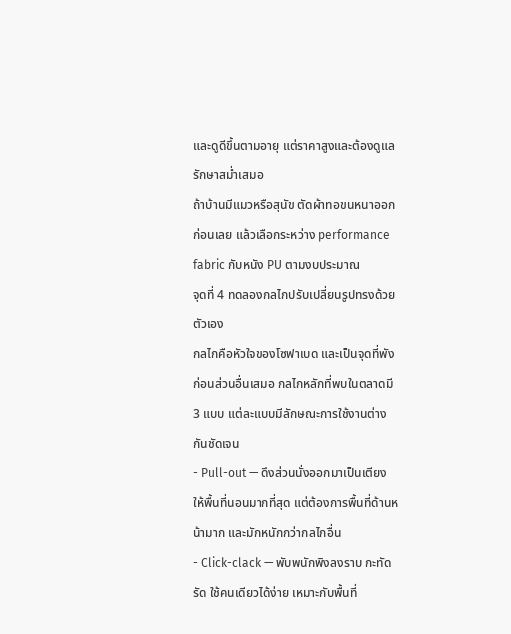และดูดีขึ้นตามอายุ แต่ราคาสูงและต้องดูแลรักษาสม่ำเสมอ
ถ้าบ้านมีแมวหรือสุนัข ตัดผ้าทอขนหนาออกก่อนเลย แล้วเลือกระหว่าง performance fabric กับหนัง PU ตามงบประมาณ
จุดที่ 4 ทดลองกลไกปรับเปลี่ยนรูปทรงด้วยตัวเอง
กลไกคือหัวใจของโซฟาเบด และเป็นจุดที่พังก่อนส่วนอื่นเสมอ กลไกหลักที่พบในตลาดมี 3 แบบ แต่ละแบบมีลักษณะการใช้งานต่างกันชัดเจน
- Pull-out — ดึงส่วนนั่งออกมาเป็นเตียง ให้พื้นที่นอนมากที่สุด แต่ต้องการพื้นที่ด้านหน้ามาก และมักหนักกว่ากลไกอื่น
- Click-clack — พับพนักพิงลงราบ กะทัดรัด ใช้คนเดียวได้ง่าย เหมาะกับพื้นที่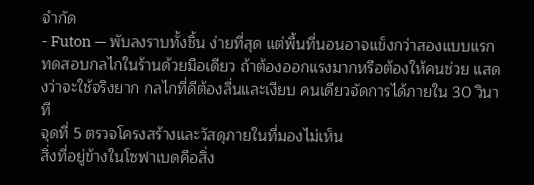จำกัด
- Futon — พับลงราบทั้งชิ้น ง่ายที่สุด แต่พื้นที่นอนอาจแข็งกว่าสองแบบแรก
ทดสอบกลไกในร้านด้วยมือเดียว ถ้าต้องออกแรงมากหรือต้องให้คนช่วย แสดงว่าจะใช้จริงยาก กลไกที่ดีต้องลื่นและเงียบ คนเดียวจัดการได้ภายใน 30 วินาที
จุดที่ 5 ตรวจโครงสร้างและวัสดุภายในที่มองไม่เห็น
สิ่งที่อยู่ข้างในโซฟาเบดคือสิ่ง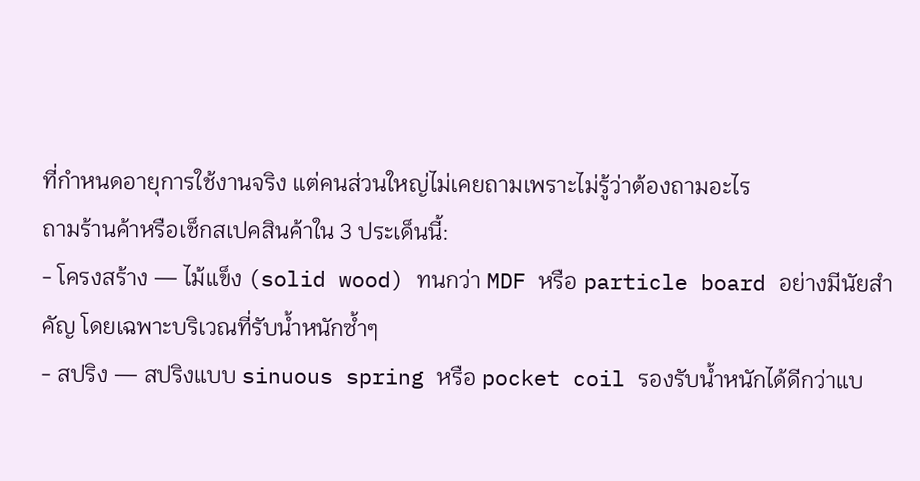ที่กำหนดอายุการใช้งานจริง แต่คนส่วนใหญ่ไม่เคยถามเพราะไม่รู้ว่าต้องถามอะไร
ถามร้านค้าหรือเช็กสเปคสินค้าใน 3 ประเด็นนี้:
- โครงสร้าง — ไม้แข็ง (solid wood) ทนกว่า MDF หรือ particle board อย่างมีนัยสำคัญ โดยเฉพาะบริเวณที่รับน้ำหนักซ้ำๆ
- สปริง — สปริงแบบ sinuous spring หรือ pocket coil รองรับน้ำหนักได้ดีกว่าแบ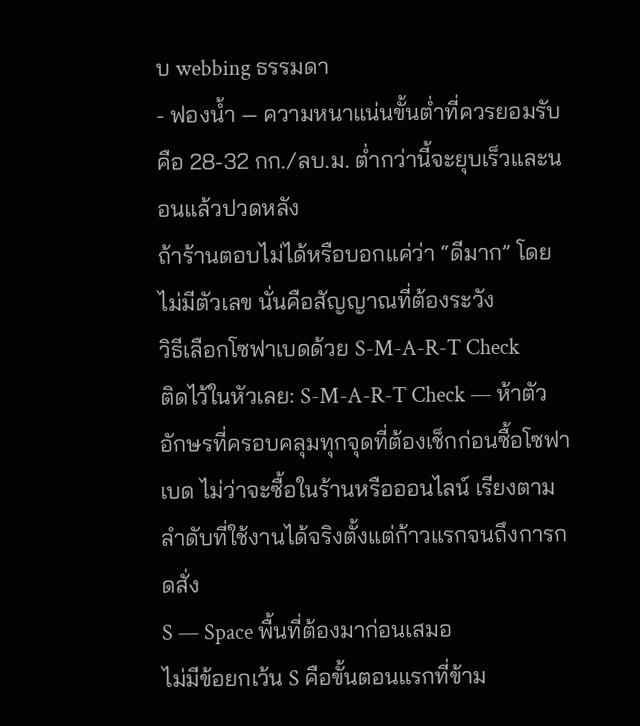บ webbing ธรรมดา
- ฟองน้ำ — ความหนาแน่นขั้นต่ำที่ควรยอมรับคือ 28-32 กก./ลบ.ม. ต่ำกว่านี้จะยุบเร็วและนอนแล้วปวดหลัง
ถ้าร้านตอบไม่ได้หรือบอกแค่ว่า “ดีมาก” โดยไม่มีตัวเลข นั่นคือสัญญาณที่ต้องระวัง
วิธีเลือกโซฟาเบดด้วย S-M-A-R-T Check
ติดไว้ในหัวเลย: S-M-A-R-T Check — ห้าตัวอักษรที่ครอบคลุมทุกจุดที่ต้องเช็กก่อนซื้อโซฟาเบด ไม่ว่าจะซื้อในร้านหรือออนไลน์ เรียงตามลำดับที่ใช้งานได้จริงตั้งแต่ก้าวแรกจนถึงการกดสั่ง
S — Space พื้นที่ต้องมาก่อนเสมอ
ไม่มีข้อยกเว้น S คือขั้นตอนแรกที่ข้าม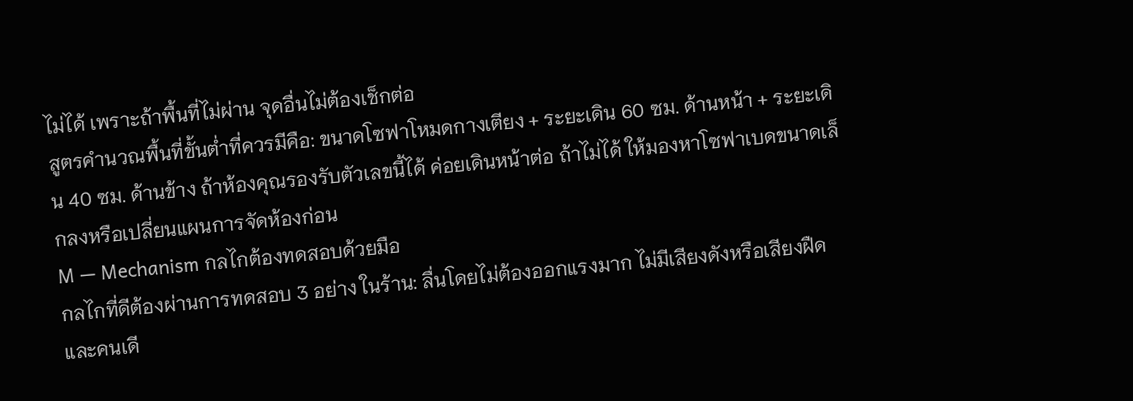ไม่ได้ เพราะถ้าพื้นที่ไม่ผ่าน จุดอื่นไม่ต้องเช็กต่อ
สูตรคำนวณพื้นที่ขั้นต่ำที่ควรมีคือ: ขนาดโซฟาโหมดกางเตียง + ระยะเดิน 60 ซม. ด้านหน้า + ระยะเดิน 40 ซม. ด้านข้าง ถ้าห้องคุณรองรับตัวเลขนี้ได้ ค่อยเดินหน้าต่อ ถ้าไม่ได้ ให้มองหาโซฟาเบดขนาดเล็กลงหรือเปลี่ยนแผนการจัดห้องก่อน
M — Mechanism กลไกต้องทดสอบด้วยมือ
กลไกที่ดีต้องผ่านการทดสอบ 3 อย่าง ในร้าน: ลื่นโดยไม่ต้องออกแรงมาก ไม่มีเสียงดังหรือเสียงฝืด และคนเดี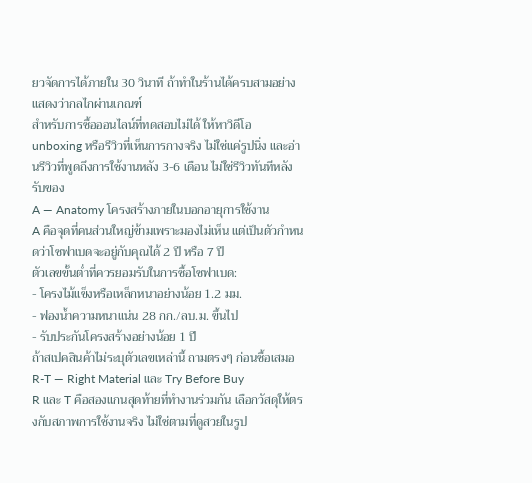ยวจัดการได้ภายใน 30 วินาที ถ้าทำในร้านได้ครบสามอย่าง แสดงว่ากลไกผ่านเกณฑ์
สำหรับการซื้อออนไลน์ที่ทดสอบไม่ได้ ให้หาวิดีโอ unboxing หรือรีวิวที่เห็นการกางจริง ไม่ใช่แค่รูปนิ่ง และอ่านรีวิวที่พูดถึงการใช้งานหลัง 3-6 เดือน ไม่ใช่รีวิวทันทีหลังรับของ
A — Anatomy โครงสร้างภายในบอกอายุการใช้งาน
A คือจุดที่คนส่วนใหญ่ข้ามเพราะมองไม่เห็น แต่เป็นตัวกำหนดว่าโซฟาเบดจะอยู่กับคุณได้ 2 ปี หรือ 7 ปี
ตัวเลขขั้นต่ำที่ควรยอมรับในการซื้อโซฟาเบด:
- โครงไม้แข็งหรือเหล็กหนาอย่างน้อย 1.2 มม.
- ฟองน้ำความหนาแน่น 28 กก./ลบ.ม. ขึ้นไป
- รับประกันโครงสร้างอย่างน้อย 1 ปี
ถ้าสเปคสินค้าไม่ระบุตัวเลขเหล่านี้ ถามตรงๆ ก่อนซื้อเสมอ
R-T — Right Material และ Try Before Buy
R และ T คือสองแกนสุดท้ายที่ทำงานร่วมกัน เลือกวัสดุให้ตรงกับสภาพการใช้งานจริง ไม่ใช่ตามที่ดูสวยในรูป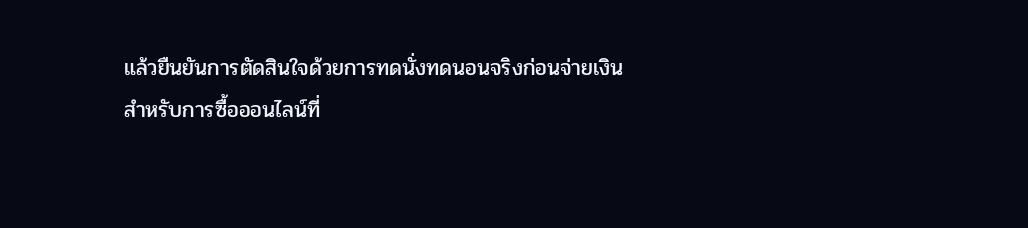แล้วยืนยันการตัดสินใจด้วยการทดนั่งทดนอนจริงก่อนจ่ายเงิน
สำหรับการซื้อออนไลน์ที่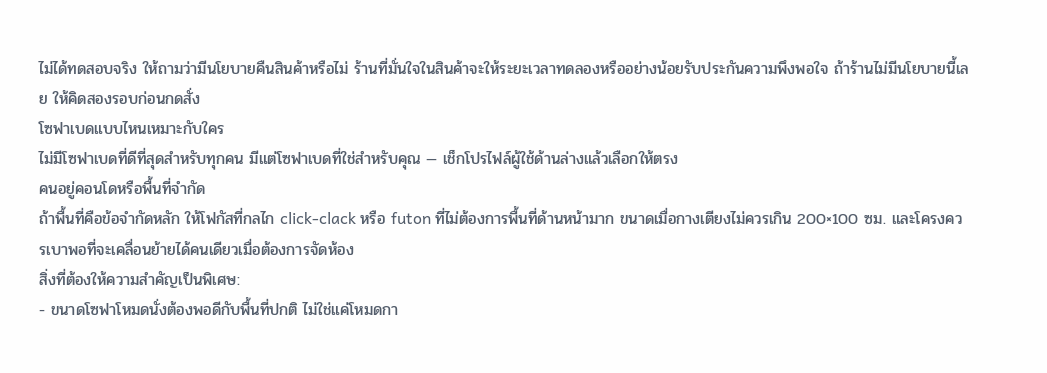ไม่ได้ทดสอบจริง ให้ถามว่ามีนโยบายคืนสินค้าหรือไม่ ร้านที่มั่นใจในสินค้าจะให้ระยะเวลาทดลองหรืออย่างน้อยรับประกันความพึงพอใจ ถ้าร้านไม่มีนโยบายนี้เลย ให้คิดสองรอบก่อนกดสั่ง
โซฟาเบดแบบไหนเหมาะกับใคร
ไม่มีโซฟาเบดที่ดีที่สุดสำหรับทุกคน มีแต่โซฟาเบดที่ใช่สำหรับคุณ — เช็กโปรไฟล์ผู้ใช้ด้านล่างแล้วเลือกให้ตรง
คนอยู่คอนโดหรือพื้นที่จำกัด
ถ้าพื้นที่คือข้อจำกัดหลัก ให้โฟกัสที่กลไก click-clack หรือ futon ที่ไม่ต้องการพื้นที่ด้านหน้ามาก ขนาดเมื่อกางเตียงไม่ควรเกิน 200×100 ซม. และโครงควรเบาพอที่จะเคลื่อนย้ายได้คนเดียวเมื่อต้องการจัดห้อง
สิ่งที่ต้องให้ความสำคัญเป็นพิเศษ:
- ขนาดโซฟาโหมดนั่งต้องพอดีกับพื้นที่ปกติ ไม่ใช่แค่โหมดกา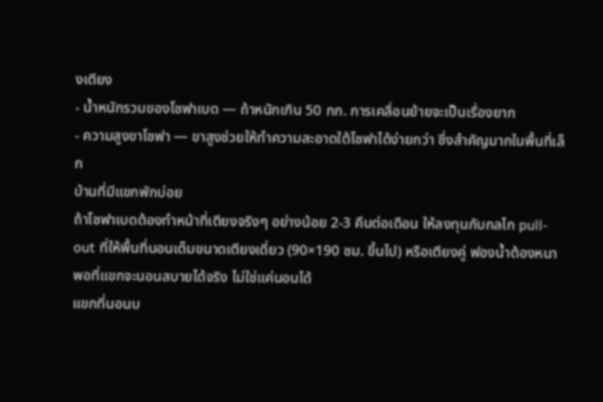งเตียง
- น้ำหนักรวมของโซฟาเบด — ถ้าหนักเกิน 50 กก. การเคลื่อนย้ายจะเป็นเรื่องยาก
- ความสูงขาโซฟา — ขาสูงช่วยให้ทำความสะอาดใต้โซฟาได้ง่ายกว่า ซึ่งสำคัญมากในพื้นที่เล็ก
บ้านที่มีแขกพักบ่อย
ถ้าโซฟาเบดต้องทำหน้าที่เตียงจริงๆ อย่างน้อย 2-3 คืนต่อเดือน ให้ลงทุนกับกลไก pull-out ที่ให้พื้นที่นอนเต็มขนาดเตียงเดี่ยว (90×190 ซม. ขึ้นไป) หรือเตียงคู่ ฟองน้ำต้องหนาพอที่แขกจะนอนสบายได้จริง ไม่ใช่แค่นอนได้
แขกที่นอนบ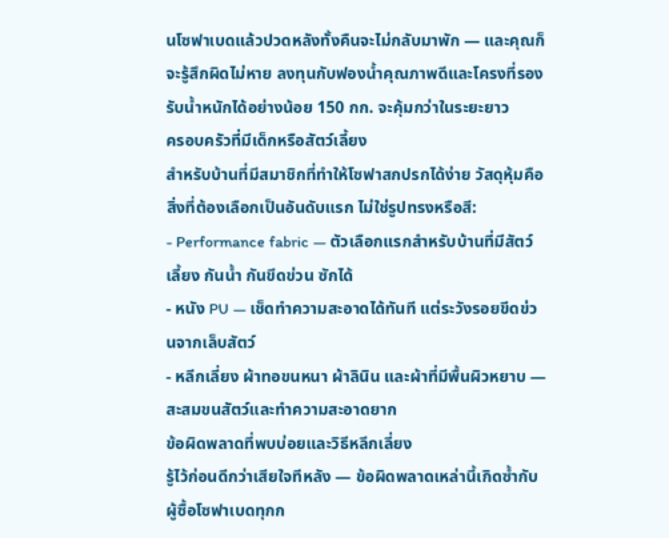นโซฟาเบดแล้วปวดหลังทั้งคืนจะไม่กลับมาพัก — และคุณก็จะรู้สึกผิดไม่หาย ลงทุนกับฟองน้ำคุณภาพดีและโครงที่รองรับน้ำหนักได้อย่างน้อย 150 กก. จะคุ้มกว่าในระยะยาว
ครอบครัวที่มีเด็กหรือสัตว์เลี้ยง
สำหรับบ้านที่มีสมาชิกที่ทำให้โซฟาสกปรกได้ง่าย วัสดุหุ้มคือสิ่งที่ต้องเลือกเป็นอันดับแรก ไม่ใช่รูปทรงหรือสี:
- Performance fabric — ตัวเลือกแรกสำหรับบ้านที่มีสัตว์เลี้ยง กันน้ำ กันขีดข่วน ซักได้
- หนัง PU — เช็ดทำความสะอาดได้ทันที แต่ระวังรอยขีดข่วนจากเล็บสัตว์
- หลีกเลี่ยง ผ้าทอขนหนา ผ้าลินิน และผ้าที่มีพื้นผิวหยาบ — สะสมขนสัตว์และทำความสะอาดยาก
ข้อผิดพลาดที่พบบ่อยและวิธีหลีกเลี่ยง
รู้ไว้ก่อนดีกว่าเสียใจทีหลัง — ข้อผิดพลาดเหล่านี้เกิดซ้ำกับผู้ซื้อโซฟาเบดทุกก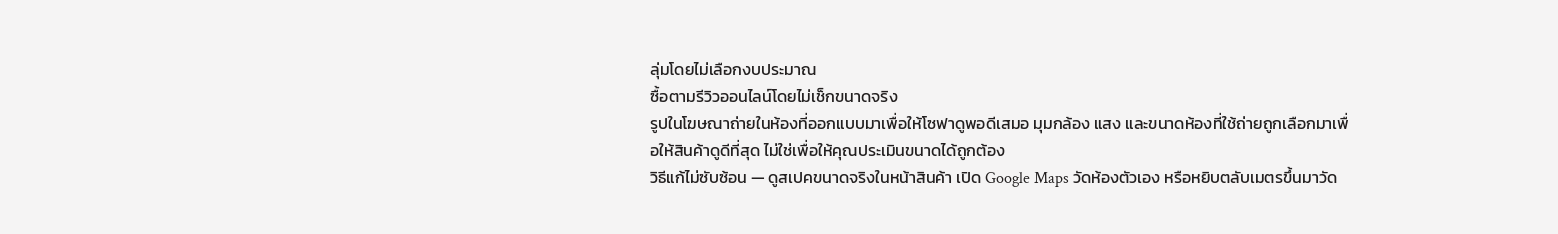ลุ่มโดยไม่เลือกงบประมาณ
ซื้อตามรีวิวออนไลน์โดยไม่เช็กขนาดจริง
รูปในโฆษณาถ่ายในห้องที่ออกแบบมาเพื่อให้โซฟาดูพอดีเสมอ มุมกล้อง แสง และขนาดห้องที่ใช้ถ่ายถูกเลือกมาเพื่อให้สินค้าดูดีที่สุด ไม่ใช่เพื่อให้คุณประเมินขนาดได้ถูกต้อง
วิธีแก้ไม่ซับซ้อน — ดูสเปคขนาดจริงในหน้าสินค้า เปิด Google Maps วัดห้องตัวเอง หรือหยิบตลับเมตรขึ้นมาวัด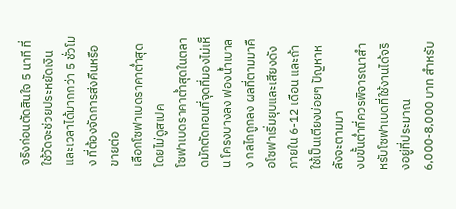จริงก่อนตัดสินใจ 5 นาที ที่ใช้วัดจะช่วยประหยัดเงินและเวลาได้มากกว่า 5 ชั่วโมง ที่ต้องจัดการส่งคืนหรือขายต่อ
เลือกโซฟาเบดราคาต่ำสุดโดยไม่ดูสเปค
โซฟาเบดราคาต่ำสุดในตลาดมักตัดทอนที่จุดที่มองไม่เห็น โครงบางลง ฟองน้ำเบาลง กลไกถูกลง ผลที่ตามมาคือโซฟาเริ่มยุบและเสียงดังภายใน 6-12 เดือน และถ้าใช้เป็นเตียงบ่อยๆ ปัญหาหลังจะตามมา
งบขั้นต่ำที่ควรพิจารณาสำหรับโซฟาเบดที่ใช้งานได้จริงอยู่ที่ประมาณ 6,000-8,000 บาท สำหรับ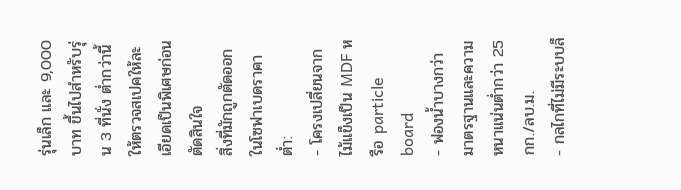รุ่นเล็ก และ 9,000 บาท ขึ้นไปสำหรับรุ่น 3 ที่นั่ง ต่ำกว่านี้ให้ตรวจสเปคให้ละเอียดเป็นพิเศษก่อนตัดสินใจ
สิ่งที่มักถูกตัดออกในโซฟาเบดราคาต่ำ:
- โครงเปลี่ยนจากไม้แข็งเป็น MDF หรือ particle board
- ฟองน้ำบางกว่ามาตรฐานและความหนาแน่นต่ำกว่า 25 กก./ลบ.ม.
- กลไกที่ไม่มีระบบล็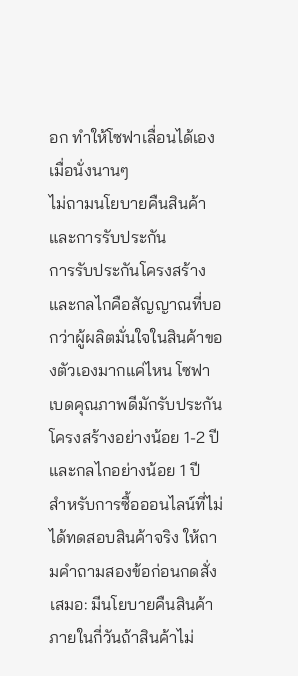อก ทำให้โซฟาเลื่อนได้เองเมื่อนั่งนานๆ
ไม่ถามนโยบายคืนสินค้าและการรับประกัน
การรับประกันโครงสร้างและกลไกคือสัญญาณที่บอกว่าผู้ผลิตมั่นใจในสินค้าของตัวเองมากแค่ไหน โซฟาเบดคุณภาพดีมักรับประกันโครงสร้างอย่างน้อย 1-2 ปี และกลไกอย่างน้อย 1 ปี
สำหรับการซื้อออนไลน์ที่ไม่ได้ทดสอบสินค้าจริง ให้ถามคำถามสองข้อก่อนกดสั่งเสมอ: มีนโยบายคืนสินค้าภายในกี่วันถ้าสินค้าไม่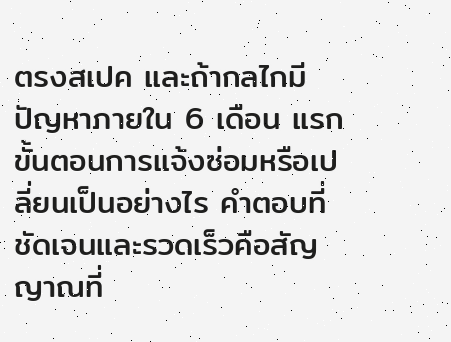ตรงสเปค และถ้ากลไกมีปัญหาภายใน 6 เดือน แรก ขั้นตอนการแจ้งซ่อมหรือเปลี่ยนเป็นอย่างไร คำตอบที่ชัดเจนและรวดเร็วคือสัญญาณที่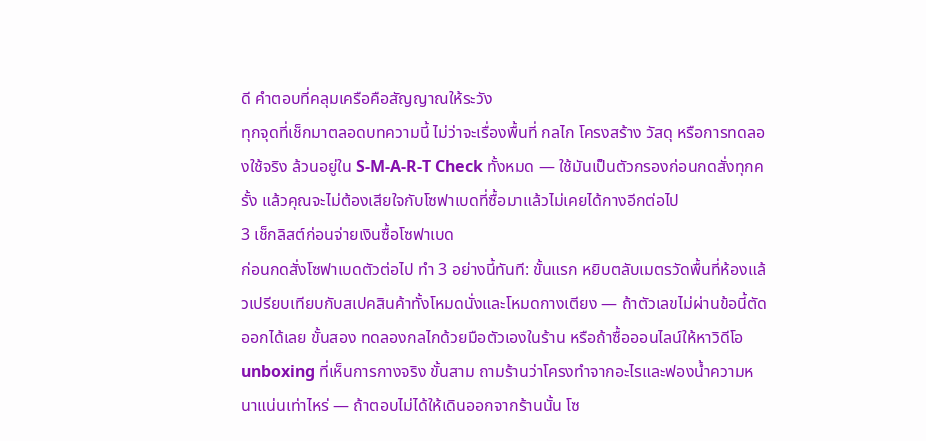ดี คำตอบที่คลุมเครือคือสัญญาณให้ระวัง
ทุกจุดที่เช็กมาตลอดบทความนี้ ไม่ว่าจะเรื่องพื้นที่ กลไก โครงสร้าง วัสดุ หรือการทดลองใช้จริง ล้วนอยู่ใน S-M-A-R-T Check ทั้งหมด — ใช้มันเป็นตัวกรองก่อนกดสั่งทุกครั้ง แล้วคุณจะไม่ต้องเสียใจกับโซฟาเบดที่ซื้อมาแล้วไม่เคยได้กางอีกต่อไป
3 เช็กลิสต์ก่อนจ่ายเงินซื้อโซฟาเบด
ก่อนกดสั่งโซฟาเบดตัวต่อไป ทำ 3 อย่างนี้ทันที: ขั้นแรก หยิบตลับเมตรวัดพื้นที่ห้องแล้วเปรียบเทียบกับสเปคสินค้าทั้งโหมดนั่งและโหมดกางเตียง — ถ้าตัวเลขไม่ผ่านข้อนี้ตัดออกได้เลย ขั้นสอง ทดลองกลไกด้วยมือตัวเองในร้าน หรือถ้าซื้อออนไลน์ให้หาวิดีโอ unboxing ที่เห็นการกางจริง ขั้นสาม ถามร้านว่าโครงทำจากอะไรและฟองน้ำความหนาแน่นเท่าไหร่ — ถ้าตอบไม่ได้ให้เดินออกจากร้านนั้น โซ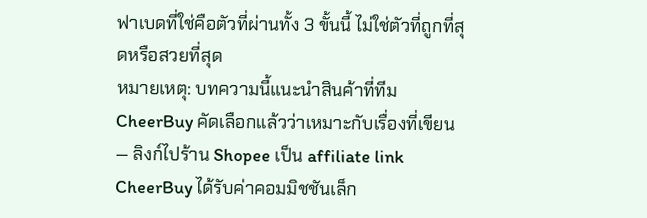ฟาเบดที่ใช่คือตัวที่ผ่านทั้ง 3 ขั้นนี้ ไม่ใช่ตัวที่ถูกที่สุดหรือสวยที่สุด
หมายเหตุ: บทความนี้แนะนำสินค้าที่ทีม CheerBuy คัดเลือกแล้วว่าเหมาะกับเรื่องที่เขียน — ลิงก์ไปร้าน Shopee เป็น affiliate link CheerBuy ได้รับค่าคอมมิชชันเล็ก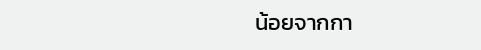น้อยจากกา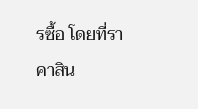รซื้อ โดยที่ราคาสิน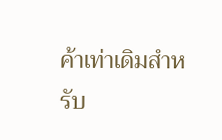ค้าเท่าเดิมสำหรับ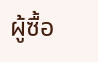ผู้ซื้อ